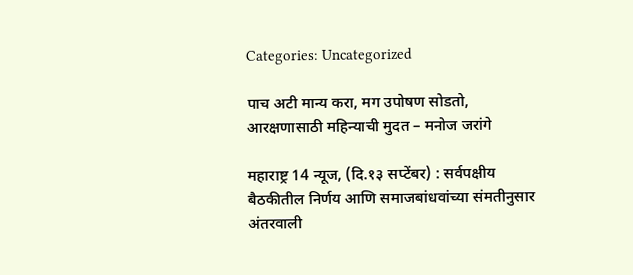Categories: Uncategorized

पाच अटी मान्य करा, मग उपोषण सोडतो, आरक्षणासाठी महिन्याची मुदत – मनोज जरांगे

महाराष्ट्र 14 न्यूज, (दि.१३ सप्टेंबर) : सर्वपक्षीय बैठकीतील निर्णय आणि समाजबांधवांच्या संमतीनुसार अंतरवाली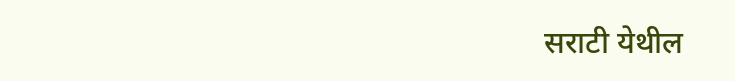सराटी येथील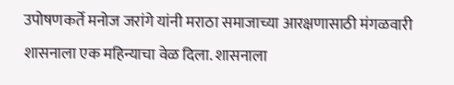उपोषणकर्ते मनोज जरांगे यांनी मराठा समाजाच्या आरक्षणासाठी मंगळवारी शासनाला एक महिन्याचा वेळ दिला. शासनाला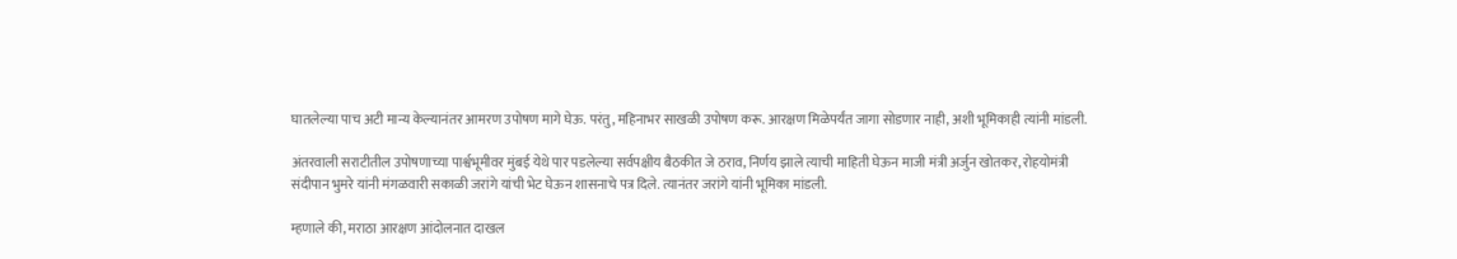घातलेल्या पाच अटी मान्य केल्यानंतर आमरण उपोषण मागे घेऊ. परंतु, महिनाभर साखळी उपोषण करू. आरक्षण मिळेपर्यंत जागा सोडणार नाही, अशी भूमिकाही त्यांनी मांडली.

अंतरवाली सराटीतील उपोषणाच्या पार्श्वभूमीवर मुंबई येथे पार पडलेल्या सर्वपक्षीय बैठकीत जे ठराव, निर्णय झाले त्याची माहिती घेऊन माजी मंत्री अर्जुन खोतकर, रोहयोमंत्री संदीपान भुमरे यांनी मंगळवारी सकाळी जरांगे यांची भेट घेऊन शासनाचे पत्र दिले. त्यानंतर जरांगे यांनी भूमिका मांडली.

म्हणाले की, मराठा आरक्षण आंदोलनात दाखल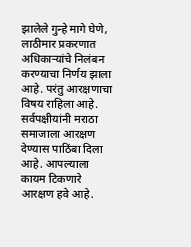झालेले गुन्हे मागे घेणे, लाठीमार प्रकरणात अधिकाऱ्यांचे निलंबन करण्याचा निर्णय झाला आहे. परंतु आरक्षणाचा विषय राहिला आहे. सर्वपक्षीयांनी मराठा समाजाला आरक्षण देण्यास पाठिंबा दिला आहे. आपल्याला कायम टिकणारे आरक्षण हवे आहे.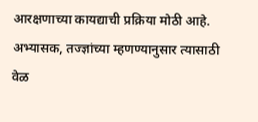आरक्षणाच्या कायद्याची प्रक्रिया मोठी आहे. अभ्यासक, तज्ज्ञांच्या म्हणण्यानुसार त्यासाठी वेळ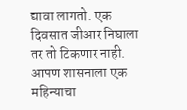द्यावा लागतो. एक दिवसात जीआर निघाला तर तो टिकणार नाही. आपण शासनाला एक महिन्याचा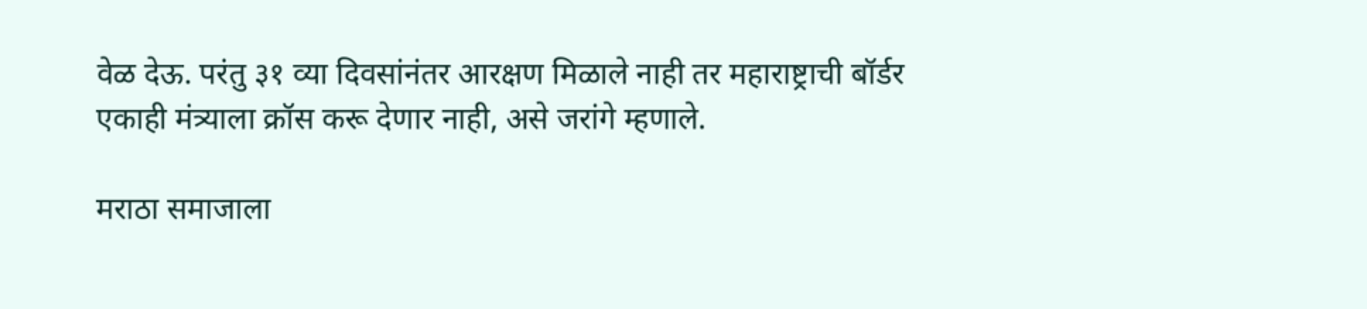वेळ देऊ. परंतु ३१ व्या दिवसांनंतर आरक्षण मिळाले नाही तर महाराष्ट्राची बॉर्डर एकाही मंत्र्याला क्रॉस करू देणार नाही, असे जरांगे म्हणाले.

मराठा समाजाला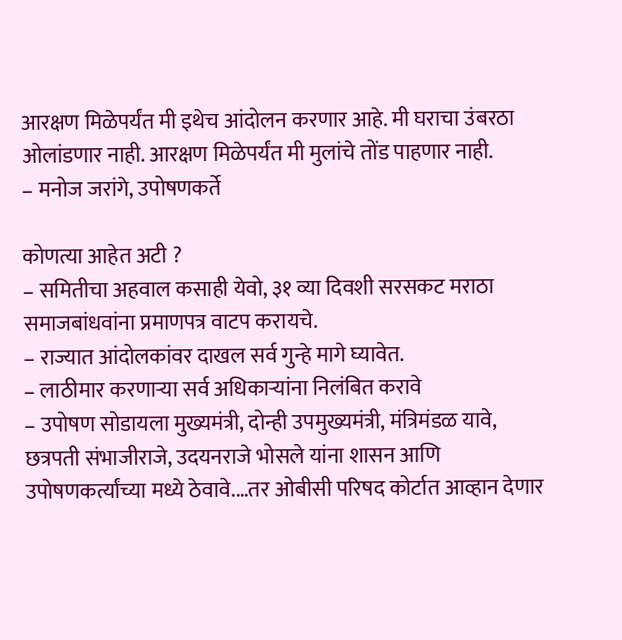आरक्षण मिळेपर्यंत मी इथेच आंदोलन करणार आहे. मी घराचा उंबरठा ओलांडणार नाही. आरक्षण मिळेपर्यंत मी मुलांचे तोंड पाहणार नाही.
– मनोज जरांगे, उपोषणकर्ते

कोणत्या आहेत अटी ?
– समितीचा अहवाल कसाही येवो, ३१ व्या दिवशी सरसकट मराठा समाजबांधवांना प्रमाणपत्र वाटप करायचे.
– राज्यात आंदोलकांवर दाखल सर्व गुन्हे मागे घ्यावेत.
– लाठीमार करणाऱ्या सर्व अधिकाऱ्यांना निलंबित करावे
– उपोषण सोडायला मुख्यमंत्री, दोन्ही उपमुख्यमंत्री, मंत्रिमंडळ यावे, छत्रपती संभाजीराजे, उदयनराजे भोसले यांना शासन आणि उपोषणकर्त्यांच्या मध्ये ठेवावे.…तर ओबीसी परिषद कोर्टात आव्हान देणार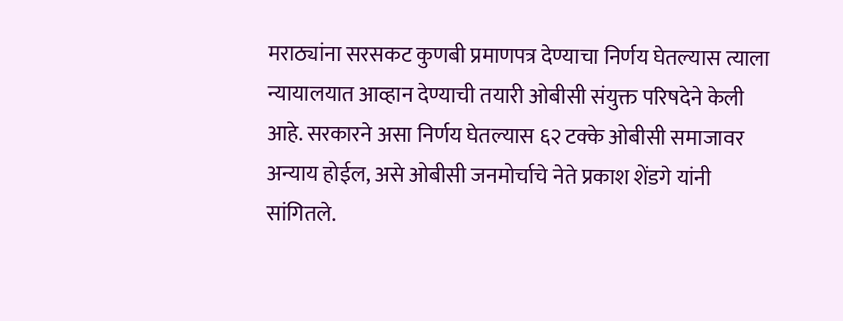मराठ्यांना सरसकट कुणबी प्रमाणपत्र देण्याचा निर्णय घेतल्यास त्याला न्यायालयात आव्हान देण्याची तयारी ओबीसी संयुक्त परिषदेने केली आहे. सरकारने असा निर्णय घेतल्यास ६२ टक्के ओबीसी समाजावर अन्याय होईल, असे ओबीसी जनमोर्चाचे नेते प्रकाश शेंडगे यांनी सांगितले.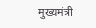मुख्यमंत्री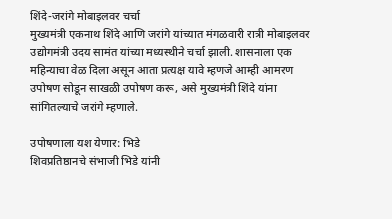शिंदे-जरांगे मोबाइलवर चर्चा
मुख्यमंत्री एकनाथ शिंदे आणि जरांगे यांच्यात मंगळवारी रात्री मोबाइलवर उद्योगमंत्री उदय सामंत यांच्या मध्यस्थीने चर्चा झाली. शासनाला एक महिन्याचा वेळ दिला असून आता प्रत्यक्ष यावे म्हणजे आम्ही आमरण उपोषण सोडून साखळी उपोषण करू, असे मुख्यमंत्री शिंदे यांना सांगितल्याचे जरांगे म्हणाले.

उपोषणाला यश येणार: भिडे
शिवप्रतिष्ठानचे संभाजी भिडे यांनी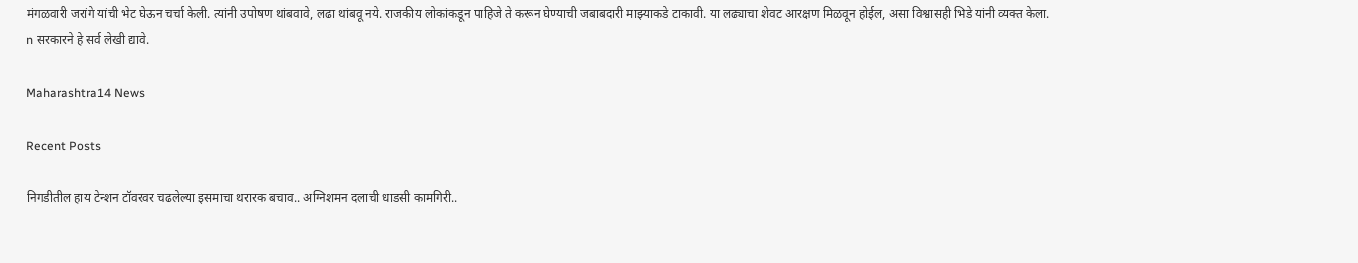मंगळवारी जरांगे यांची भेट घेऊन चर्चा केली. त्यांनी उपोषण थांबवावे, लढा थांबवू नये. राजकीय लोकांकडून पाहिजे ते करून घेण्याची जबाबदारी माझ्याकडे टाकावी. या लढ्याचा शेवट आरक्षण मिळवून होईल, असा विश्वासही भिडे यांनी व्यक्त केला.
n सरकारने हे सर्व लेखी द्यावे.

Maharashtra14 News

Recent Posts

निगडीतील हाय टेन्शन टॉवरवर चढलेल्या इसमाचा थरारक बचाव.. अग्निशमन दलाची धाडसी कामगिरी..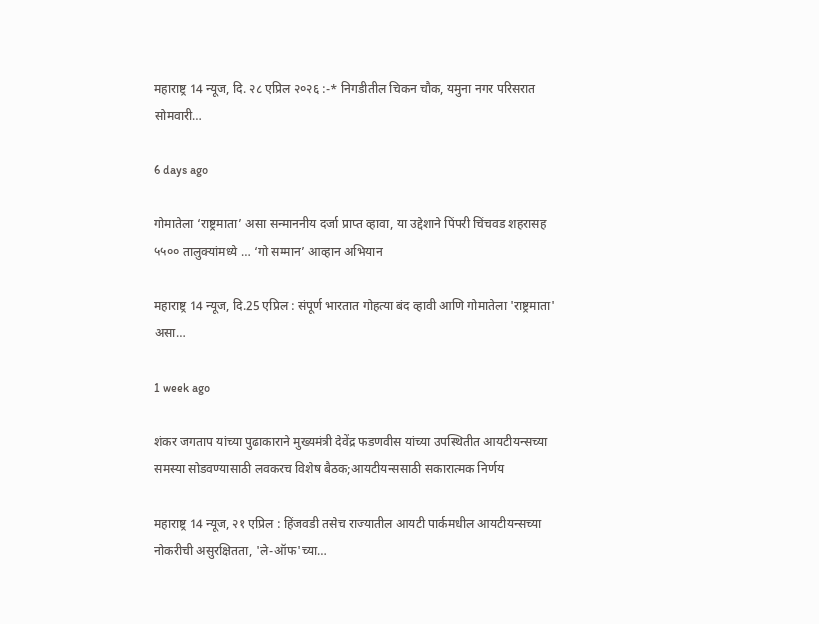महाराष्ट्र 14 न्यूज, दि. २८ एप्रिल २०२६ :-* निगडीतील चिकन चौक, यमुना नगर परिसरात सोमवारी…

6 days ago

गोमातेला ‘राष्ट्रमाता’ असा सन्माननीय दर्जा प्राप्त व्हावा, या उद्देशाने पिंपरी चिंचवड शहरासह ५५०० तालुक्यांमध्ये … ‘गो सम्मान’ आव्हान अभियान

महाराष्ट्र 14 न्यूज, दि.25 एप्रिल : संपूर्ण भारतात गोहत्या बंद व्हावी आणि गोमातेला 'राष्ट्रमाता' असा…

1 week ago

शंकर जगताप यांच्या पुढाकाराने मुख्यमंत्री देवेंद्र फडणवीस यांच्या उपस्थितीत आयटीयन्सच्या समस्या सोडवण्यासाठी लवकरच विशेष बैठक;आयटीयन्ससाठी सकारात्मक निर्णय

महाराष्ट्र 14 न्यूज, २१ एप्रिल : हिंजवडी तसेच राज्यातील आयटी पार्कमधील आयटीयन्सच्या नोकरीची असुरक्षितता, 'ले-ऑफ'च्या…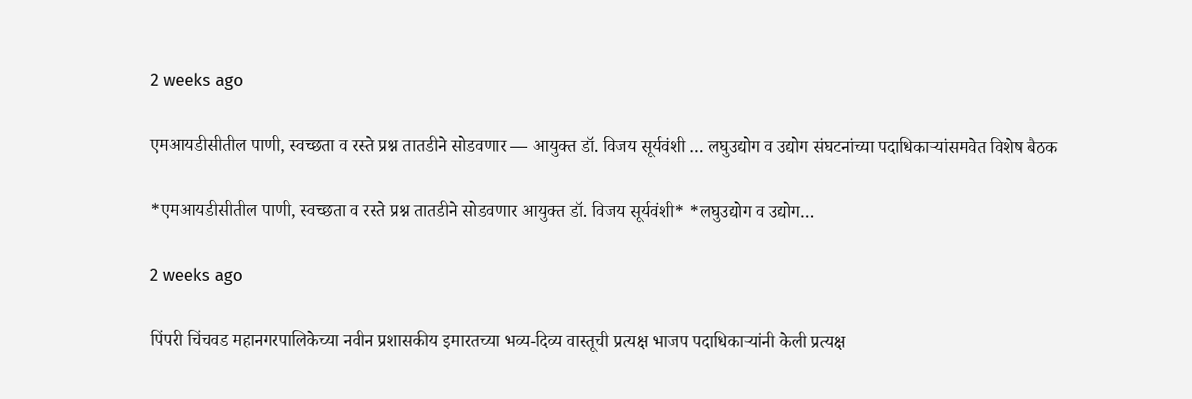2 weeks ago

एमआयडीसीतील पाणी, स्वच्छता व रस्ते प्रश्न तातडीने सोडवणार — आयुक्त डॉ. विजय सूर्यवंशी … लघुउद्योग व उद्योग संघटनांच्या पदाधिकाऱ्यांसमवेत विशेष बैठक

*एमआयडीसीतील पाणी, स्वच्छता व रस्ते प्रश्न तातडीने सोडवणार आयुक्त डॉ. विजय सूर्यवंशी* *लघुउद्योग व उद्योग…

2 weeks ago

पिंपरी चिंचवड महानगरपालिकेच्या नवीन प्रशासकीय इमारतच्या भव्य-दिव्य वास्तूची प्रत्यक्ष भाजप पदाधिकाऱ्यांनी केली प्रत्यक्ष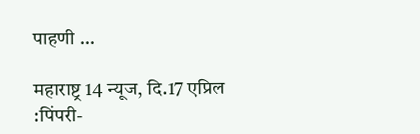पाहणी …

महाराष्ट्र 14 न्यूज, दि.17 एप्रिल :पिंपरी-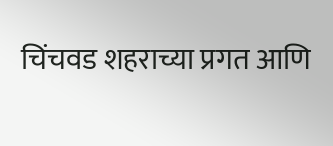चिंचवड शहराच्या प्रगत आणि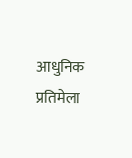आधुनिक प्रतिमेला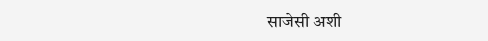साजेसी अशी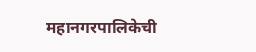महानगरपालिकेची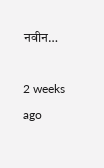नवीन…

2 weeks ago